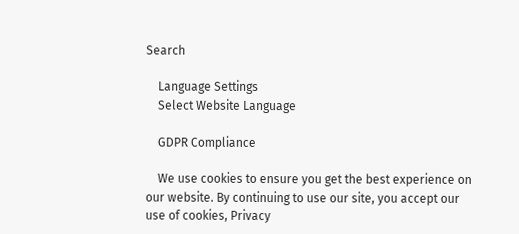Search

    Language Settings
    Select Website Language

    GDPR Compliance

    We use cookies to ensure you get the best experience on our website. By continuing to use our site, you accept our use of cookies, Privacy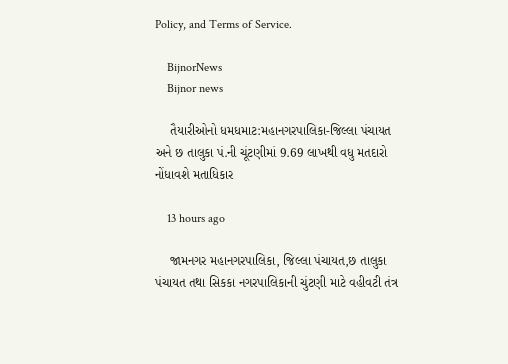Policy, and Terms of Service.

    BijnorNews
    Bijnor news

    તૈયારીઓનો ધમધમાટ:મહાનગરપાલિકા-જિલ્લા પંચાયત અને છ તાલુકા પં.ની ચૂંટણીમાં 9.69 લાખથી વધુ મતદારો નોંધાવશે મતાધિકાર

    13 hours ago

    જામનગર મહાનગરપાલિકા, જિલ્લા પંચાયત,છ તાલુકા પંચાયત તથા સિકકા નગરપાલિકાની ચુંટણી માટે વહીવટી તંત્ર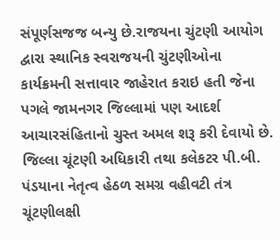સંપૂર્ણસજજ બન્યુ છે.રાજયના ચુંટણી આયોગ દ્વારા સ્થાનિક સ્વરાજયની ચુંટણીઓના કાર્યક્રમની સત્તાવાર જાહેરાત કરાઇ હતી જેના પગલે જામનગર જિલ્લામાં પણ આદર્શ આચારસંહિતાનો ચુસ્ત અમલ શરૂ કરી દેવાયો છે. જિલ્લા ચૂંટણી અધિકારી તથા કલેકટર પી.બી. પંડયાના નેતૃત્વ હેઠળ સમગ્ર વહીવટી તંત્ર ચૂંટણીલક્ષી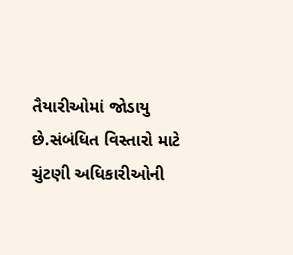તૈયારીઓમાં જોડાયુ છે.સંબંધિત વિસ્તારો માટે ચુંટણી અધિકારીઓની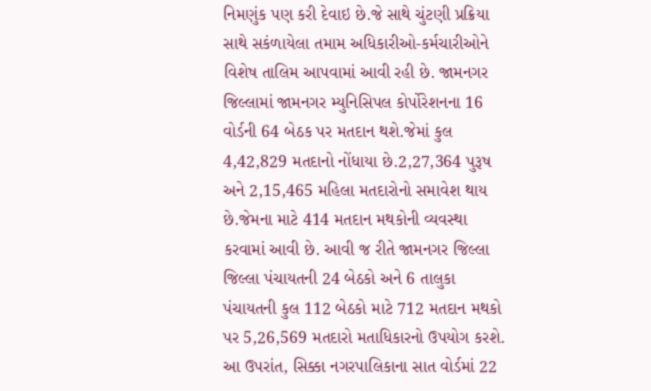નિમણુંક પણ કરી દેવાઇ છે.જે સાથે ચુંટણી પ્રક્રિયા સાથે સકંળાયેલા તમામ અધિકારીઓ-કર્મચારીઓને વિશેષ તાલિમ આપવામાં આવી રહી છે. જામનગર જિલ્લામાં જામનગર મ્યુનિસિપલ કોર્પોરેશનના 16 વોર્ડની 64 બેઠક પર મતદાન થશે.જેમાં કુલ 4,42,829 મતદાનો નોંધાયા છે.2,27,364 પુરૂષ અને 2,15,465 મહિલા મતદારોનો સમાવેશ થાય છે.જેમના માટે 414 મતદાન મથકોની વ્યવસ્થા કરવામાં આવી છે. આવી જ રીતે જામનગર જિલ્લા જિલ્લા પંચાયતની 24 બેઠકો અને 6 તાલુકા પંચાયતની કુલ 112 બેઠકો માટે 712 મતદાન મથકો પર 5,26,569 મતદારો મતાધિકારનો ઉપયોગ કરશે. આ ઉપરાંત, સિક્કા નગરપાલિકાના સાત વોર્ડમાં 22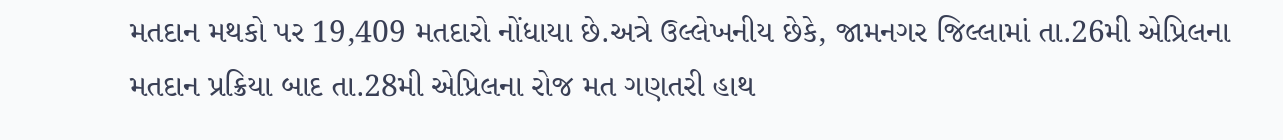મતદાન મથકો પર 19,409 મતદારો નોંધાયા છે.અત્રે ઉલ્લેખનીય છેકે, જામનગર જિલ્લામાં તા.26મી એપ્રિલના મતદાન પ્રક્રિયા બાદ તા.28મી એપ્રિલના રોજ મત ગણતરી હાથ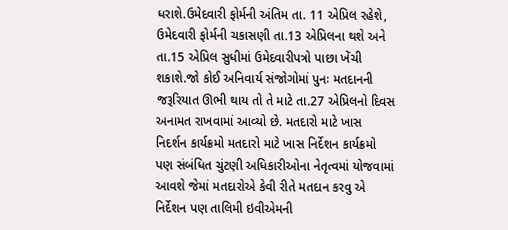ધરાશે.ઉમેદવારી ફોર્મની અંતિમ તા. 11 એપ્રિલ રહેશે, ઉમેદવારી ફોર્મની ચકાસણી તા.13 એપ્રિલના થશે અને તા.15 એપ્રિલ સુધીમાં ઉમેદવારીપત્રો પાછા ખેંચી શકાશે.જો કોઈ અનિવાર્ય સંજોગોમાં પુનઃ મતદાનની જરૂરિયાત ઊભી થાય તો તે માટે તા.27 એપ્રિલનો દિવસ અનામત રાખવામાં આવ્યો છે. મતદારો માટે ખાસ નિદર્શન કાર્યક્રમો મતદારો માટે ખાસ નિર્દેશન કાર્યક્રમો પણ સંબંધિત ચુંટણી અધિકારીઓના નેતૃત્વમાં યોજવામાં આવશે જેમાં મતદારોએ કેવી રીતે મતદાન કરવુ એ નિર્દેશન પણ તાલિમી ઇવીએમની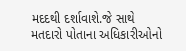મદદથી દર્શાવાશે.જે સાથે મતદારો પોતાના અધિકારીઓનો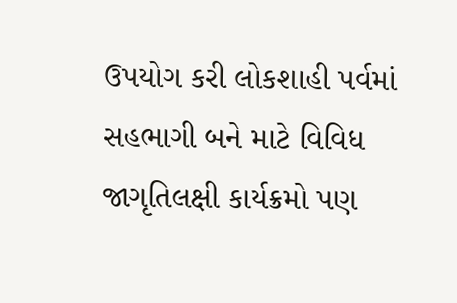ઉપયોગ કરી લોકશાહી પર્વમાં સહભાગી બને માટે વિવિધ જાગૃતિલક્ષી કાર્યક્રમો પણ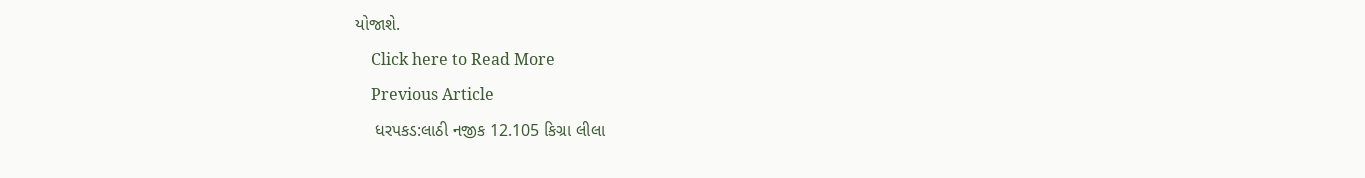યોજાશે.
    Click here to Read More
    Previous Article
    ધરપકડ:લાઠી નજીક 12.105 કિગ્રા લીલા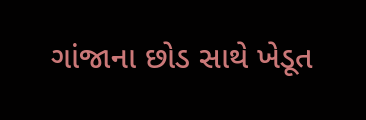ગાંજાના છોડ સાથે ખેડૂત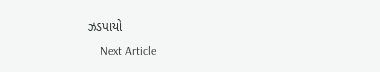ઝડપાયો
    Next Article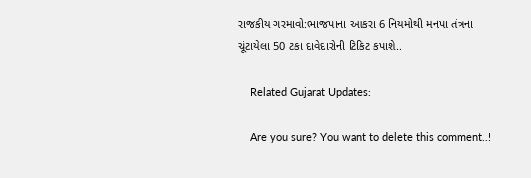રાજકીય ગરમાવો:ભાજપાના આકરા 6 નિયમોથી મનપા તંત્રના ચૂંટાયેલા 50 ટકા દાવેદારોની ટિકિટ કપાશે..

    Related Gujarat Updates:

    Are you sure? You want to delete this comment..!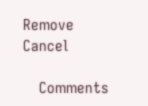Remove Cancel

    Comments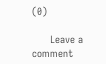(0)

      Leave a comment